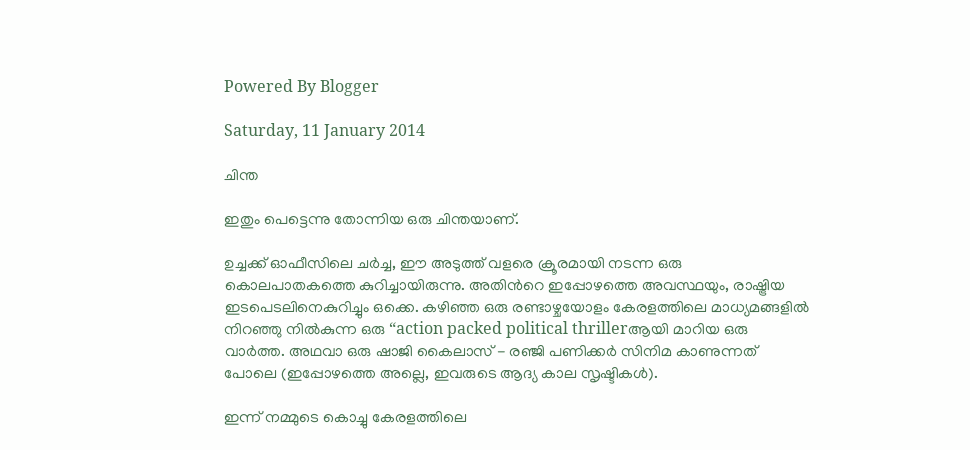Powered By Blogger

Saturday, 11 January 2014

ചിന്ത

ഇതും പെട്ടെന്നു തോന്നിയ ഒരു ചിന്തയാണ്.

ഉച്ചക്ക് ഓഫീസിലെ ചര്‍ച്ച, ഈ അടുത്ത് വളരെ ക്രൂരമായി നടന്ന ഒരു കൊലപാതകത്തെ കുറിച്ചായിരുന്നു. അതിന്‍റെ ഇപ്പോഴത്തെ അവസ്ഥയും, രാഷ്ട്രിയ ഇടപെടലിനെകുറിച്ചും ഒക്കെ. കഴിഞ്ഞ ഒരു രണ്ടാഴ്ചയോളം കേരളത്തിലെ മാധ്യമങ്ങളില്‍ നിറഞ്ഞു നില്‍കുന്ന ഒരു “action packed political thrillerആയി മാറിയ ഒരു വാര്‍ത്ത. അഥവാ ഒരു ഷാജി കൈലാസ്‌ - രഞ്ജി പണിക്കര്‍ സിനിമ കാണുന്നത് പോലെ (ഇപ്പോഴത്തെ അല്ലെ, ഇവരുടെ ആദ്യ കാല സൃഷ്ടികള്‍).

ഇന്ന് നമ്മുടെ കൊച്ചു കേരളത്തിലെ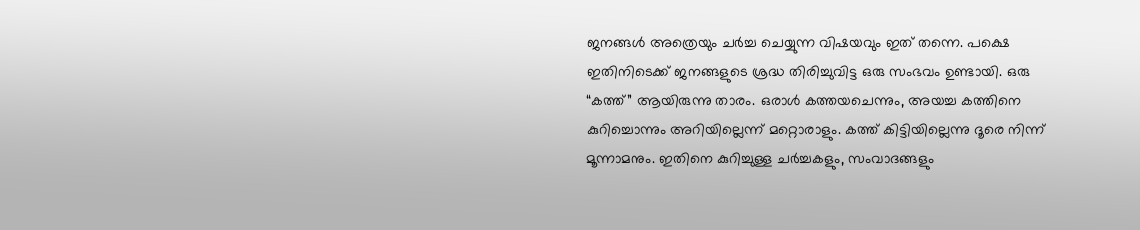ജനങ്ങള്‍ അത്രെയും ചര്‍ച്ച ചെയ്യുന്ന വിഷയവും ഇത് തന്നെ. പക്ഷെ ഇതിനിടെക്ക് ജനങ്ങളുടെ ശ്രദ്ധ തിരിച്ചുവിട്ട ഒരു സംഭവം ഉണ്ടായി. ഒരു “കത്ത്‌” ആയിരുന്നു താരം. ഒരാള്‍ കത്തയചെന്നും, അയച്ച കത്തിനെ കുറിച്ചൊന്നും അറിയില്ലെന്ന് മറ്റൊരാളും. കത്ത് കിട്ടിയില്ലെന്നു ദൂരെ നിന്ന് മൂന്നാമനും. ഇതിനെ കുറിച്ചുള്ള ചര്‍ച്ചകളും, സംവാദങ്ങളും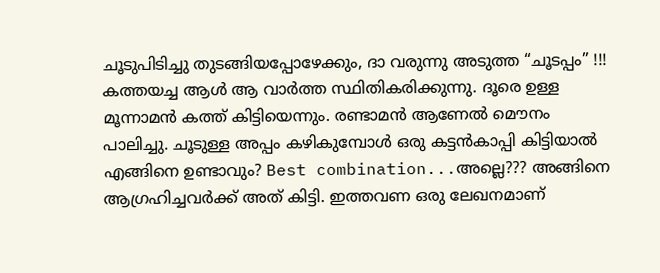ചൂടുപിടിച്ചു തുടങ്ങിയപ്പോഴേക്കും, ദാ വരുന്നു അടുത്ത “ചൂടപ്പം” !!! കത്തയച്ച ആള്‍ ആ വാര്‍ത്ത സ്ഥിതികരിക്കുന്നു. ദൂരെ ഉള്ള മൂന്നാമന്‍ കത്ത് കിട്ടിയെന്നും. രണ്ടാമന്‍ ആണേല്‍ മൌനം പാലിച്ചു. ചൂടുള്ള അപ്പം കഴികുമ്പോള്‍ ഒരു കട്ടന്‍കാപ്പി കിട്ടിയാല്‍ എങ്ങിനെ ഉണ്ടാവും? Best combination...അല്ലെ??? അങ്ങിനെ ആഗ്രഹിച്ചവര്‍ക്ക് അത് കിട്ടി. ഇത്തവണ ഒരു ലേഖനമാണ്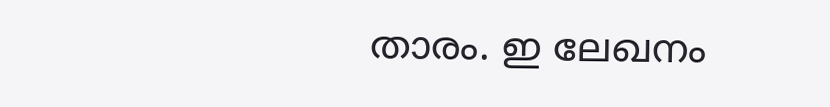താരം. ഇ ലേഖനം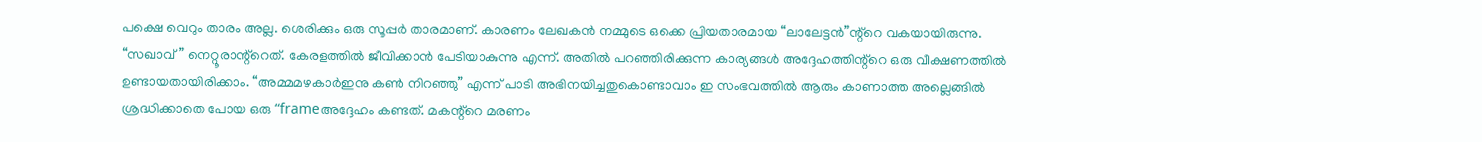പക്ഷെ വെറും താരം അല്ല. ശെരിക്കും ഒരു സൂപ്പര്‍ താരമാണ്. കാരണം ലേഖകന്‍ നമ്മുടെ ഒക്കെ പ്രിയതാരമായ “ലാലേട്ടന്‍”ന്റ്റെ വകയായിരുന്നു. “സഖാവ്” നെറ്റൂരാന്റ്റെത്. കേരളത്തില്‍ ജീവിക്കാന്‍ പേടിയാകുന്നു എന്ന്. അതില്‍ പറഞ്ഞിരിക്കുന്ന കാര്യങ്ങള്‍ അദ്ദേഹത്തിന്റ്റെ ഒരു വീക്ഷണത്തില്‍ ഉണ്ടായതായിരിക്കാം. “അമ്മമഴകാര്‍ഇനു കണ്‍ നിറഞ്ഞു” എന്ന് പാടി അഭിനയിച്ചതുകൊണ്ടാവാം ഇ സംഭവത്തില്‍ ആരും കാണാത്ത അല്ലെങ്ങില്‍ ശ്രദ്ധിക്കാതെ പോയ ഒരു “frameഅദ്ദേഹം കണ്ടത്. മകന്റ്റെ മരണം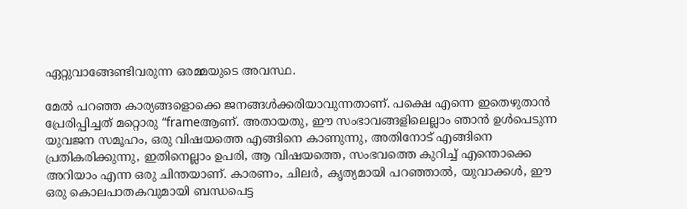ഏറ്റുവാങ്ങേണ്ടിവരുന്ന ഒരമ്മയുടെ അവസ്ഥ.

മേല്‍ പറഞ്ഞ കാര്യങ്ങളൊക്കെ ജനങ്ങള്‍ക്കരിയാവുന്നതാണ്. പക്ഷെ എന്നെ ഇതെഴുതാന്‍ പ്രേരിപ്പിച്ചത് മറ്റൊരു “frameആണ്. അതായതു, ഈ സംഭാവങ്ങളിലെല്ലാം ഞാന്‍ ഉള്‍പെടുന്ന യുവജന സമൂഹം, ഒരു വിഷയത്തെ എങ്ങിനെ കാണുന്നു, അതിനോട് എങ്ങിനെ പ്രതികരിക്കുന്നു, ഇതിനെല്ലാം ഉപരി, ആ വിഷയത്തെ, സംഭവത്തെ കുറിച്ച് എന്തൊക്കെ അറിയാം എന്ന ഒരു ചിന്തയാണ്. കാരണം, ചിലര്‍, കൃത്യമായി പറഞ്ഞാല്‍, യുവാക്കള്‍, ഈ ഒരു കൊലപാതകവുമായി ബന്ധപെട്ട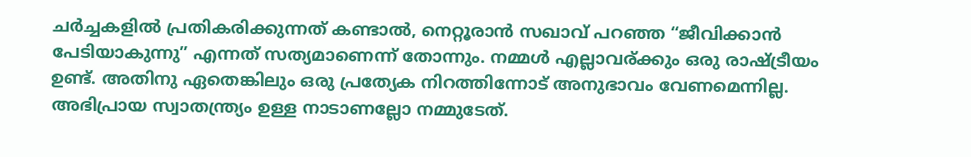ചര്‍ച്ചകളില്‍ പ്രതികരിക്കുന്നത് കണ്ടാല്‍, നെറ്റൂരാന്‍ സഖാവ് പറഞ്ഞ “ജീവിക്കാന്‍ പേടിയാകുന്നു” എന്നത് സത്യമാണെന്ന് തോന്നും. നമ്മള്‍ എല്ലാവര്ക്കും ഒരു രാഷ്ട്രീയം ഉണ്ട്. അതിനു ഏതെങ്കിലും ഒരു പ്രത്യേക നിറത്തിന്നോട് അനുഭാവം വേണമെന്നില്ല. അഭിപ്രായ സ്വാതന്ത്ര്യം ഉള്ള നാടാണല്ലോ നമ്മുടേത്.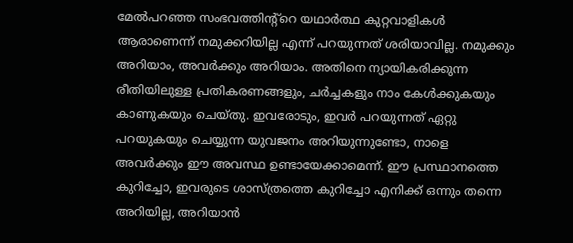മേല്‍പറഞ്ഞ സംഭവത്തിന്റ്റെ യഥാര്‍ത്ഥ കുറ്റവാളികള്‍ ആരാണെന്ന് നമുക്കറിയില്ല എന്ന് പറയുന്നത് ശരിയാവില്ല. നമുക്കും അറിയാം, അവര്‍ക്കും അറിയാം. അതിനെ ന്യായികരിക്കുന്ന രീതിയിലുള്ള പ്രതികരണങ്ങളും, ചര്‍ച്ചകളും നാം കേള്‍ക്കുകയും കാണുകയും ചെയ്തു. ഇവരോടും, ഇവര്‍ പറയുന്നത് ഏറ്റു പറയുകയും ചെയ്യുന്ന യുവജനം അറിയുന്നുണ്ടോ, നാളെ അവര്‍ക്കും ഈ അവസ്ഥ ഉണ്ടായേക്കാമെന്ന്. ഈ പ്രസ്ഥാനത്തെ കുറിച്ചോ, ഇവരുടെ ശാസ്ത്രത്തെ കുറിച്ചോ എനിക്ക് ഒന്നും തന്നെ അറിയില്ല, അറിയാന്‍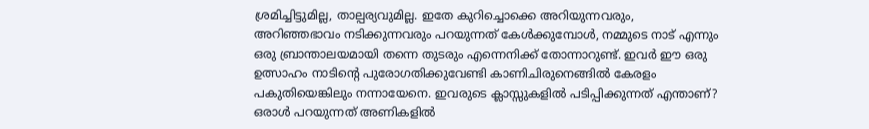ശ്രമിച്ചിട്ടുമില്ല, താല്പര്യവുമില്ല. ഇതേ കുറിച്ചൊക്കെ അറിയുന്നവരും, അറിഞ്ഞഭാവം നടിക്കുന്നവരും പറയുന്നത് കേള്‍ക്കുമ്പോള്‍, നമ്മുടെ നാട് എന്നും ഒരു ബ്രാന്താലയമായി തന്നെ തുടരും എന്നെനിക്ക് തോന്നാറുണ്ട്. ഇവര്‍ ഈ ഒരു ഉത്സാഹം നാടിന്‍റെ പുരോഗതിക്കുവേണ്ടി കാണിചിരുനെങ്ങില്‍ കേരളം പകുതിയെങ്കിലും നന്നായേനെ. ഇവരുടെ ക്ലാസ്സുകളില്‍ പടിപ്പിക്കുന്നത് എന്താണ്? ഒരാള്‍ പറയുന്നത് അണികളില്‍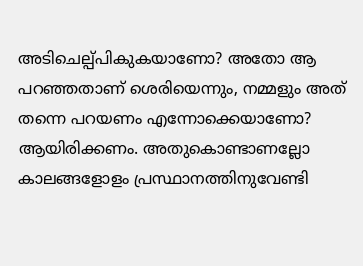അടിചെല്പ്പികുകയാണോ? അതോ ആ പറഞ്ഞതാണ് ശെരിയെന്നും, നമ്മളും അത് തന്നെ പറയണം എന്നോക്കെയാണോ? ആയിരിക്കണം. അതുകൊണ്ടാണല്ലോ കാലങ്ങളോളം പ്രസ്ഥാനത്തിനുവേണ്ടി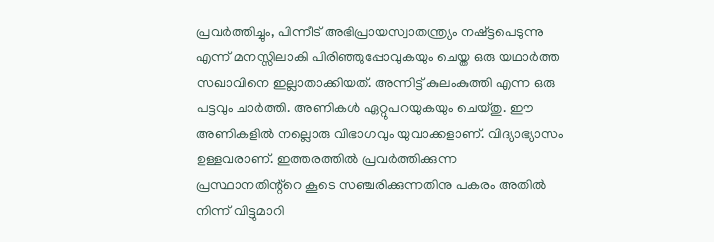പ്രവര്‍ത്തിച്ചും, പിന്നീട് അഭിപ്രായസ്വാതന്ത്ര്യം നഷ്ട്ടപെടുന്നു എന്ന് മനസ്സിലാകി പിരിഞ്ഞുപ്പോവുകയും ചെയ്ത ഒരു യഥാര്‍ത്ത സഖാവിനെ ഇല്ലാതാക്കിയത്. അന്നിട്ട്‌ കുലംകുത്തി എന്ന ഒരു പട്ടവും ചാര്‍ത്തി. അണികള്‍ ഏറ്റുപറയുകയും ചെയ്തു. ഈ അണികളില്‍ നല്ലൊരു വിഭാഗവും യുവാക്കളാണ്. വിദ്യാഭ്യാസം ഉള്ളവരാണ്. ഇത്തരത്തില്‍ പ്രവര്‍ത്തിക്കുന്ന പ്രസ്ഥാനതിന്റ്റെ കൂടെ സഞ്ചരിക്കുന്നതിനു പകരം അതില്‍ നിന്ന് വിട്ടുമാറി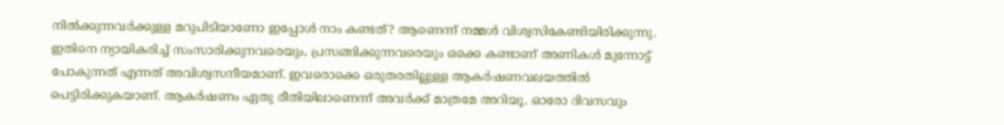നില്‍ക്കുന്നവര്‍ക്കുള്ള മറുപിടിയാണോ ഇപ്പോള്‍ നാം കണ്ടത്? ആണെന്ന് നമ്മള്‍ വിശ്വസികേണ്ടിയിരിക്കുന്നു. ഇതിനെ ന്യായികരിച്ച് സംസാരിക്കുനവരെയും, പ്രസങ്ങിക്കുന്നവരെയും ഒക്കെ കണ്ടാണ് അണികള്‍ മുന്നോട്ട് പോകുന്നത് എന്നത് അവിശ്വസനീയമാണ്. ഇവരൊക്കെ ഒരുതരതില്ലുള്ള ആകര്‍ഷണവലയത്തില്‍ പെട്ടിരിക്കുകയാണ്. ആകര്‍ഷണം ഏതു രീതിയിലാണെന്ന് അവര്‍ക്ക് മാത്രമേ അറിയൂ. ഓരോ ദിവസവും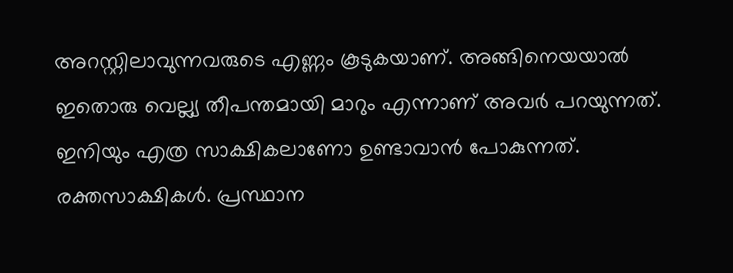അറസ്റ്റിലാവുന്നവരുടെ എണ്ണം കൂടുകയാണ്. അങ്ങിനെയയാല്‍ ഇതൊരു വെല്ല്യ തീപന്തമായി മാറും എന്നാണ് അവര്‍ പറയുന്നത്. ഇനിയും എത്ര സാക്ഷികലാണോ ഉണ്ടാവാന്‍ പോകുന്നത്. രക്തസാക്ഷികള്‍. പ്രസ്ഥാന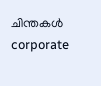ചിന്തകള്‍ corporate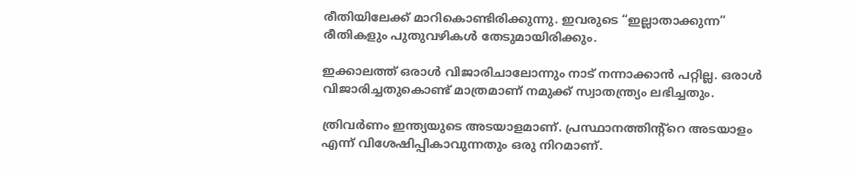രീതിയിലേക്ക് മാറികൊണ്ടിരിക്കുന്നു. ഇവരുടെ “ഇല്ലാതാക്കുന്ന” രീതികളും പുതുവഴികള്‍ തേടുമായിരിക്കും.

ഇക്കാലത്ത് ഒരാള്‍ വിജാരിചാലോന്നും നാട് നന്നാക്കാന്‍ പറ്റില്ല. ഒരാള്‍ വിജാരിച്ചതുകൊണ്ട് മാത്രമാണ് നമുക്ക്‌ സ്വാതന്ത്ര്യം ലഭിച്ചതും.

ത്രിവര്‍ണം ഇന്ത്യയുടെ അടയാളമാണ്. പ്രസ്ഥാനത്തിന്റ്റെ അടയാളം എന്ന് വിശേഷിപ്പികാവുന്നതും ഒരു നിറമാണ്.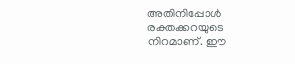അതിനിപ്പോള്‍ രക്തക്കറയുടെ നിറമാണ്. ഈ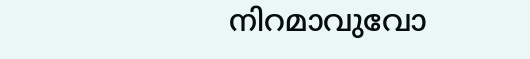നിറമാവുവോ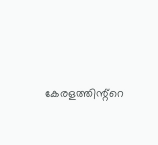കേരളത്തിന്റ്റെ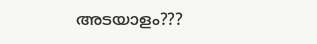അടയാളം???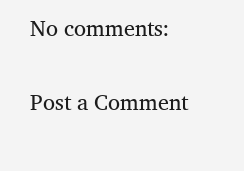No comments:

Post a Comment